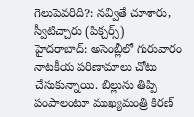గెలుపెవరిది?: నవ్వితే చూశారు, స్వీటిచ్చారు (పిక్చర్స్)
హైదరాబాద్: అసెంబ్లీలో గురువారం నాటకీయ పరిణామాలు చోటు చేసుకున్నాయి. బిల్లును తిప్పి పంపాలంటూ ముఖ్యమంత్రి కిరణ్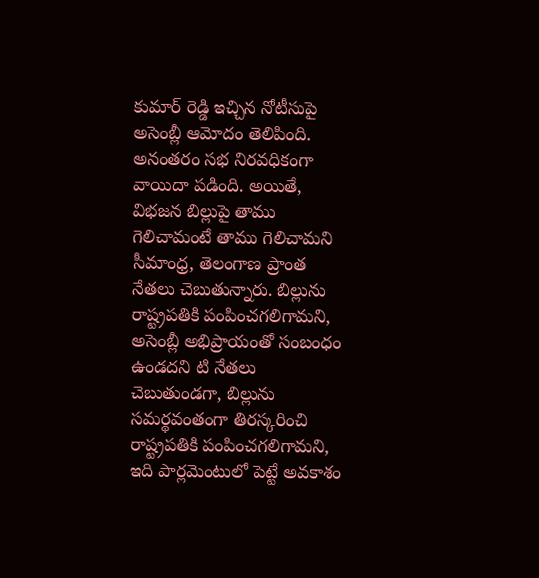కుమార్ రెడ్డి ఇచ్చిన నోటీసుపై అసెంబ్లీ ఆమోదం తెలిపింది. అనంతరం సభ నిరవధికంగా వాయిదా పడింది. అయితే, విభజన బిల్లుపై తాము గెలిచామంటే తాము గెలిచామని సీమాంధ్ర, తెలంగాణ ప్రాంత నేతలు చెబుతున్నారు. బిల్లును రాష్ట్రపతికి పంపించగలిగామని, అసెంబ్లీ అభిప్రాయంతో సంబంధం ఉండదని టి నేతలు చెబుతుండగా, బిల్లును సమర్థవంతంగా తిరస్కరించి రాష్ట్రపతికి పంపించగలిగామని, ఇది పార్లమెంటులో పెట్టే అవకాశం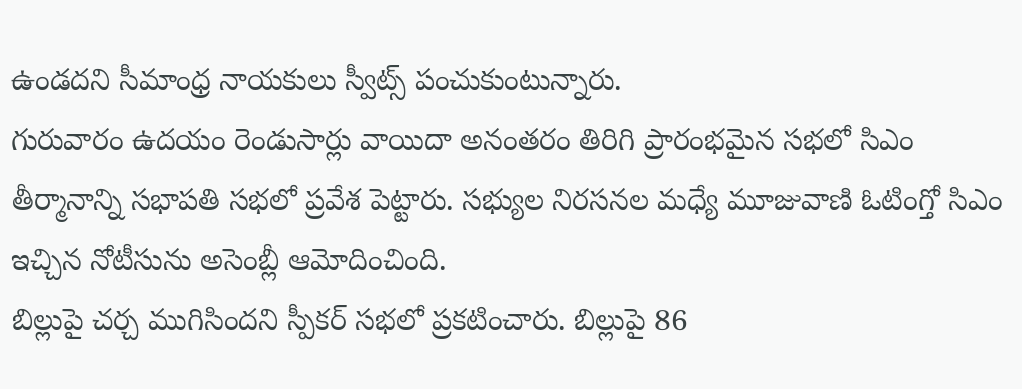ఉండదని సీమాంధ్ర నాయకులు స్వీట్స్ పంచుకుంటున్నారు.
గురువారం ఉదయం రెండుసార్లు వాయిదా అనంతరం తిరిగి ప్రారంభమైన సభలో సిఎం తీర్మానాన్ని సభాపతి సభలో ప్రవేశ పెట్టారు. సభ్యుల నిరసనల మధ్యే మూజువాణి ఓటింగ్తో సిఎం ఇచ్చిన నోటీసును అసెంబ్లీ ఆమోదించింది.
బిల్లుపై చర్చ ముగిసిందని స్పీకర్ సభలో ప్రకటించారు. బిల్లుపై 86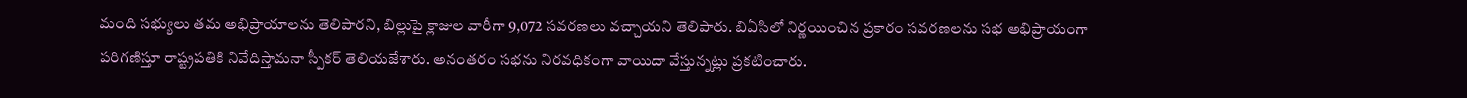మంది సభ్యులు తమ అభిప్రాయాలను తెలిపారని, బిల్లుపై క్లాజుల వారీగా 9,072 సవరణలు వచ్చాయని తెలిపారు. బిఏసిలో నిర్ణయించిన ప్రకారం సవరణలను సభ అభిప్రాయంగా పరిగణిస్తూ రాష్ట్రపతికి నివేదిస్తామనా స్పీకర్ తెలియజేశారు. అనంతరం సభను నిరవధికంగా వాయిదా వేస్తున్నట్లు ప్రకటించారు.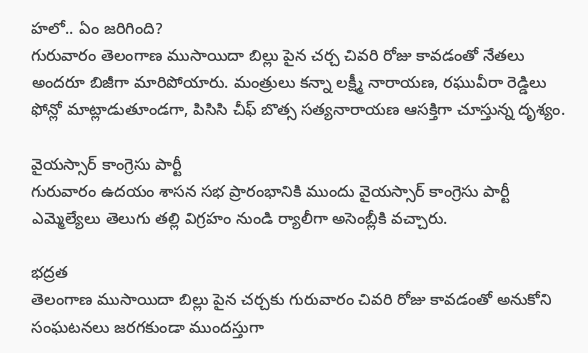హలో.. ఏం జరిగింది?
గురువారం తెలంగాణ ముసాయిదా బిల్లు పైన చర్చ చివరి రోజు కావడంతో నేతలు అందరూ బిజీగా మారిపోయారు. మంత్రులు కన్నా లక్ష్మీ నారాయణ, రఘువీరా రెడ్డిలు ఫోన్లో మాట్లాడుతూండగా, పిసిసి చీఫ్ బొత్స సత్యనారాయణ ఆసక్తిగా చూస్తున్న దృశ్యం.

వైయస్సార్ కాంగ్రెసు పార్టీ
గురువారం ఉదయం శాసన సభ ప్రారంభానికి ముందు వైయస్సార్ కాంగ్రెసు పార్టీ ఎమ్మెల్యేలు తెలుగు తల్లి విగ్రహం నుండి ర్యాలీగా అసెంబ్లీకి వచ్చారు.

భద్రత
తెలంగాణ ముసాయిదా బిల్లు పైన చర్చకు గురువారం చివరి రోజు కావడంతో అనుకోని సంఘటనలు జరగకుండా ముందస్తుగా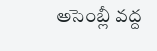అసెంబ్లీ వద్ద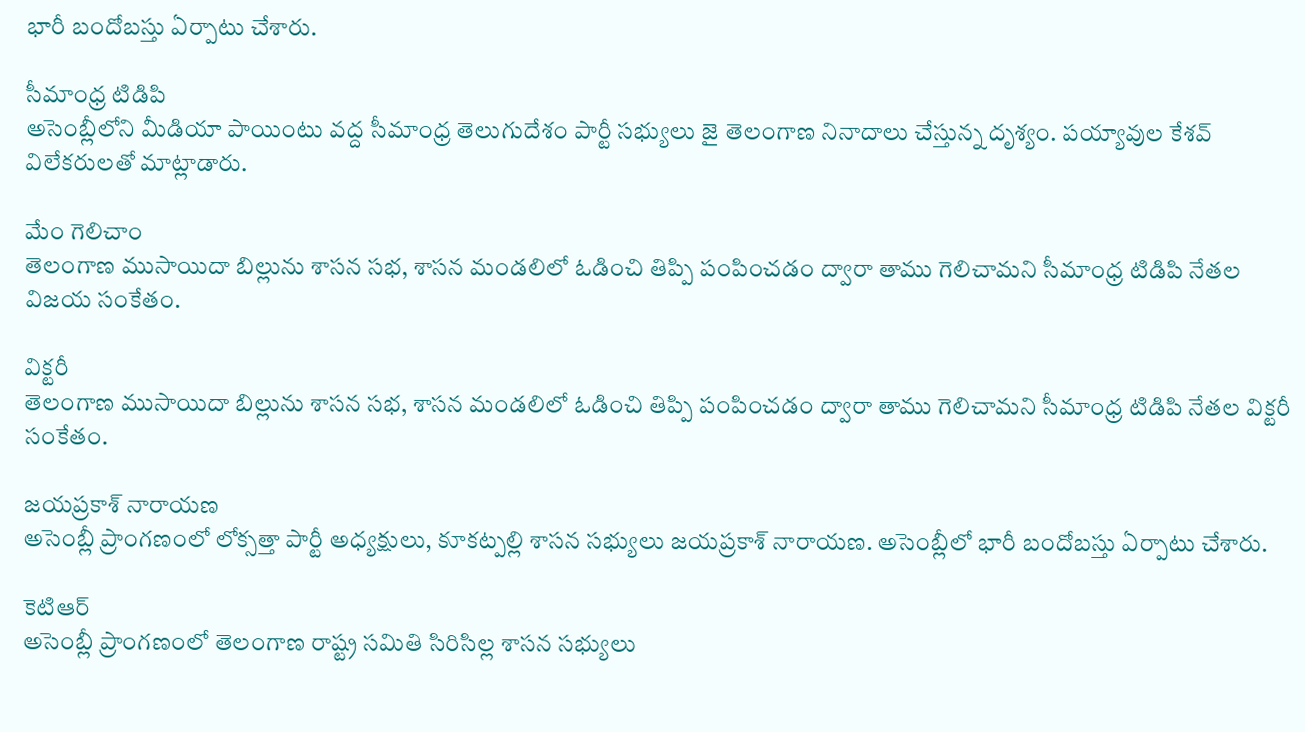భారీ బందోబస్తు ఏర్పాటు చేశారు.

సీమాంధ్ర టిడిపి
అసెంబ్లీలోని మీడియా పాయింటు వద్ద సీమాంధ్ర తెలుగుదేశం పార్టీ సభ్యులు జై తెలంగాణ నినాదాలు చేస్తున్న దృశ్యం. పయ్యావుల కేశవ్ విలేకరులతో మాట్లాడారు.

మేం గెలిచాం
తెలంగాణ ముసాయిదా బిల్లును శాసన సభ, శాసన మండలిలో ఓడించి తిప్పి పంపించడం ద్వారా తాము గెలిచామని సీమాంధ్ర టిడిపి నేతల విజయ సంకేతం.

విక్టరీ
తెలంగాణ ముసాయిదా బిల్లును శాసన సభ, శాసన మండలిలో ఓడించి తిప్పి పంపించడం ద్వారా తాము గెలిచామని సీమాంధ్ర టిడిపి నేతల విక్టరీ సంకేతం.

జయప్రకాశ్ నారాయణ
అసెంబ్లీ ప్రాంగణంలో లోక్సత్తా పార్టీ అధ్యక్షులు, కూకట్పల్లి శాసన సభ్యులు జయప్రకాశ్ నారాయణ. అసెంబ్లీలో భారీ బందోబస్తు ఏర్పాటు చేశారు.

కెటిఆర్
అసెంబ్లీ ప్రాంగణంలో తెలంగాణ రాష్ట్ర సమితి సిరిసిల్ల శాసన సభ్యులు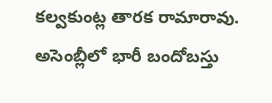కల్వకుంట్ల తారక రామారావు. అసెంబ్లీలో భారీ బందోబస్తు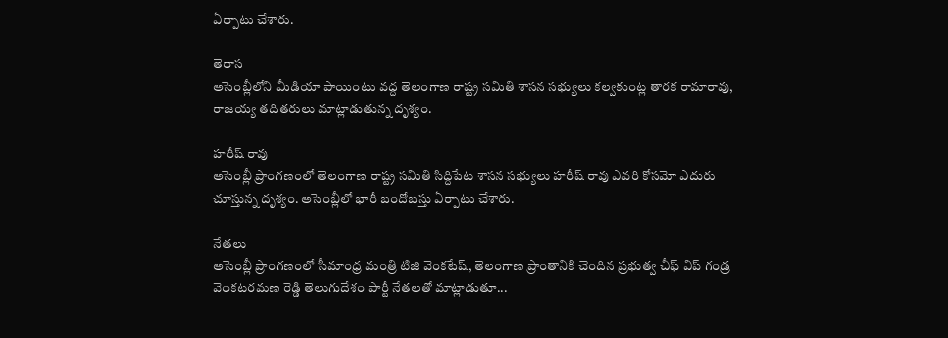ఏర్పాటు చేశారు.

తెరాస
అసెంబ్లీలోని మీడియా పాయింటు వద్ద తెలంగాణ రాష్ట్ర సమితి శాసన సభ్యులు కల్వకుంట్ల తారక రామారావు, రాజయ్య తదితరులు మాట్లాడుతున్న దృశ్యం.

హరీష్ రావు
అసెంబ్లీ ప్రాంగణంలో తెలంగాణ రాష్ట్ర సమితి సిద్దిపేట శాసన సభ్యులు హరీష్ రావు ఎవరి కోసమో ఎదురు చూస్తున్న దృశ్యం. అసెంబ్లీలో భారీ బందోబస్తు ఏర్పాటు చేశారు.

నేతలు
అసెంబ్లీ ప్రాంగణంలో సీమాంధ్ర మంత్రి టిజి వెంకటేష్, తెలంగాణ ప్రాంతానికి చెందిన ప్రభుత్వ చీఫ్ విప్ గండ్ర వెంకటరమణ రెడ్డి తెలుగుదేశం పార్టీ నేతలతో మాట్లాడుతూ...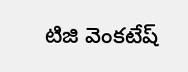టిజి వెంకటేష్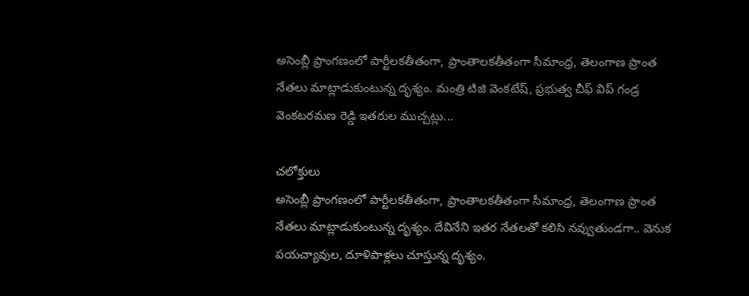అసెంబ్లీ ప్రాంగణంలో పార్టీలకతీతంగా, ప్రాంతాలకతీతంగా సీమాంధ్ర, తెలంగాణ ప్రాంత నేతలు మాట్లాడుకుంటున్న దృశ్యం. మంత్రి టిజి వెంకటేష్, ప్రభుత్వ చీఫ్ విప్ గండ్ర వెంకటరమణ రెడ్డి ఇతరుల ముచ్చట్లు...

చలోక్తులు
అసెంబ్లీ ప్రాంగణంలో పార్టీలకతీతంగా, ప్రాంతాలకతీతంగా సీమాంధ్ర, తెలంగాణ ప్రాంత నేతలు మాట్లాడుకుంటున్న దృశ్యం. దేవినేని ఇతర నేతలతో కలిసి నవ్వుతుండగా.. వెనుక పయచ్యావుల, దూళిపాళ్లలు చూస్తున్న దృశ్యం.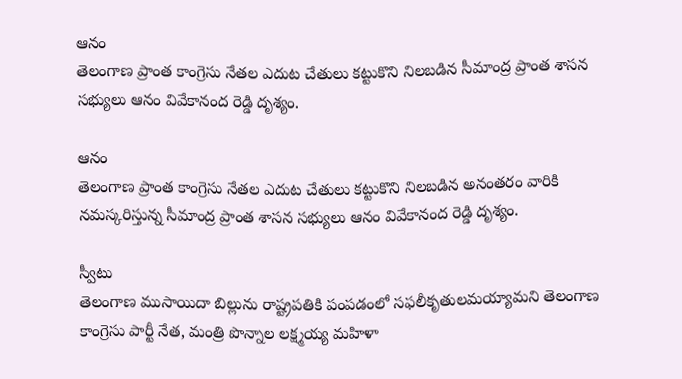ఆనం
తెలంగాణ ప్రాంత కాంగ్రెసు నేతల ఎదుట చేతులు కట్టుకొని నిలబడిన సీమాంద్ర ప్రాంత శాసన సభ్యులు ఆనం వివేకానంద రెడ్డి దృశ్యం.

ఆనం
తెలంగాణ ప్రాంత కాంగ్రెసు నేతల ఎదుట చేతులు కట్టుకొని నిలబడిన అనంతరం వారికి నమస్కరిస్తున్న సీమాంద్ర ప్రాంత శాసన సభ్యులు ఆనం వివేకానంద రెడ్డి దృశ్యం.

స్వీటు
తెలంగాణ ముసాయిదా బిల్లును రాష్ట్రపతికి పంపడంలో సఫలీకృతులమయ్యామని తెలంగాణ కాంగ్రెసు పార్టీ నేత, మంత్రి పొన్నాల లక్ష్మయ్య మహిళా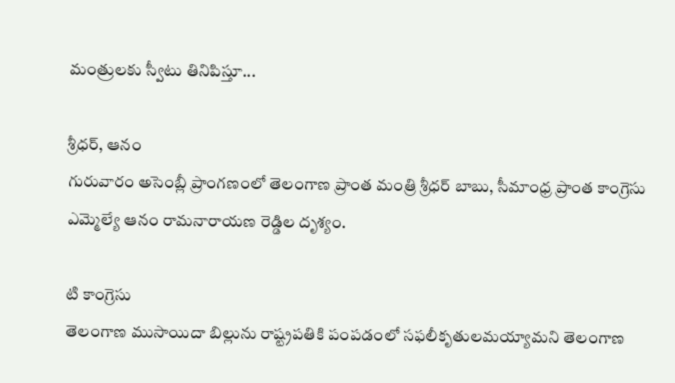మంత్రులకు స్వీటు తినిపిస్తూ...

శ్రీధర్, ఆనం
గురువారం అసెంబ్లీ ప్రాంగణంలో తెలంగాణ ప్రాంత మంత్రి శ్రీధర్ బాబు, సీమాంధ్ర ప్రాంత కాంగ్రెసు ఎమ్మెల్యే ఆనం రామనారాయణ రెడ్డిల దృశ్యం.

టి కాంగ్రెసు
తెలంగాణ ముసాయిదా బిల్లును రాష్ట్రపతికి పంపడంలో సఫలీకృతులమయ్యామని తెలంగాణ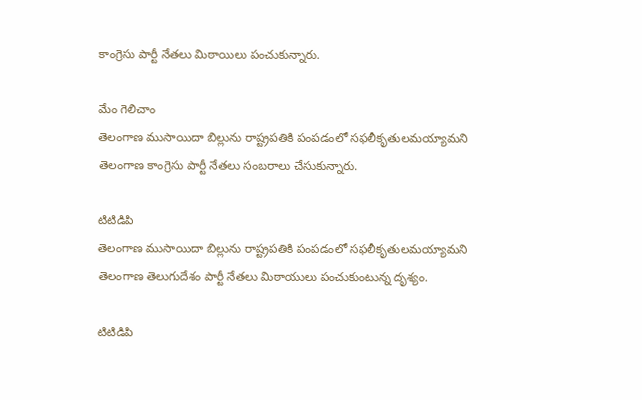కాంగ్రెసు పార్టీ నేతలు మిఠాయిలు పంచుకున్నారు.

మేం గెలిచాం
తెలంగాణ ముసాయిదా బిల్లును రాష్ట్రపతికి పంపడంలో సఫలీకృతులమయ్యామని తెలంగాణ కాంగ్రెసు పార్టీ నేతలు సంబరాలు చేసుకున్నారు.

టిటిడిపి
తెలంగాణ ముసాయిదా బిల్లును రాష్ట్రపతికి పంపడంలో సఫలీకృతులమయ్యామని తెలంగాణ తెలుగుదేశం పార్టీ నేతలు మిఠాయులు పంచుకుంటున్న దృశ్యం.

టిటిడిపి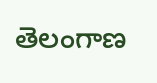తెలంగాణ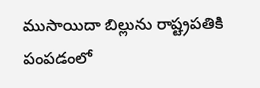ముసాయిదా బిల్లును రాష్ట్రపతికి పంపడంలో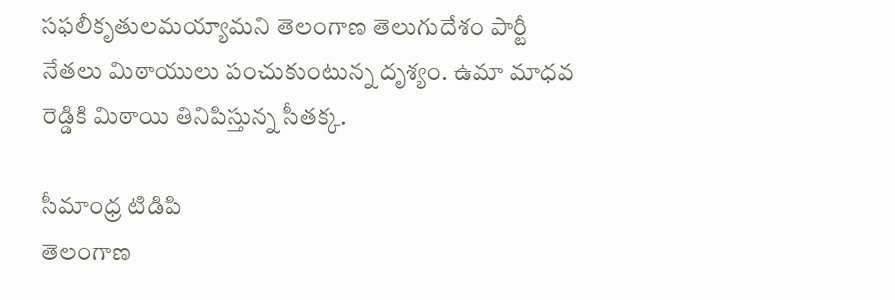సఫలీకృతులమయ్యామని తెలంగాణ తెలుగుదేశం పార్టీ నేతలు మిఠాయులు పంచుకుంటున్న దృశ్యం. ఉమా మాధవ రెడ్డికి మిఠాయి తినిపిస్తున్న సీతక్క.

సీమాంధ్ర టిడిపి
తెలంగాణ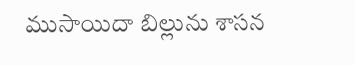ముసాయిదా బిల్లును శాసన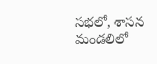సభలో, శాసన మండలిలో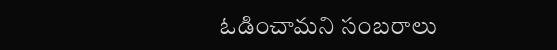ఓడించామని సంబరాలు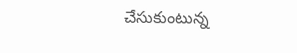చేసుకుంటున్న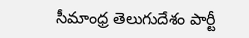సీమాంధ్ర తెలుగుదేశం పార్టీ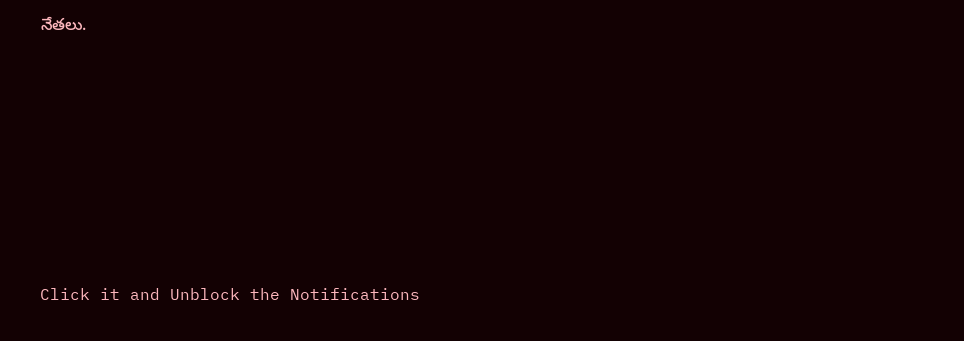నేతలు.












Click it and Unblock the Notifications